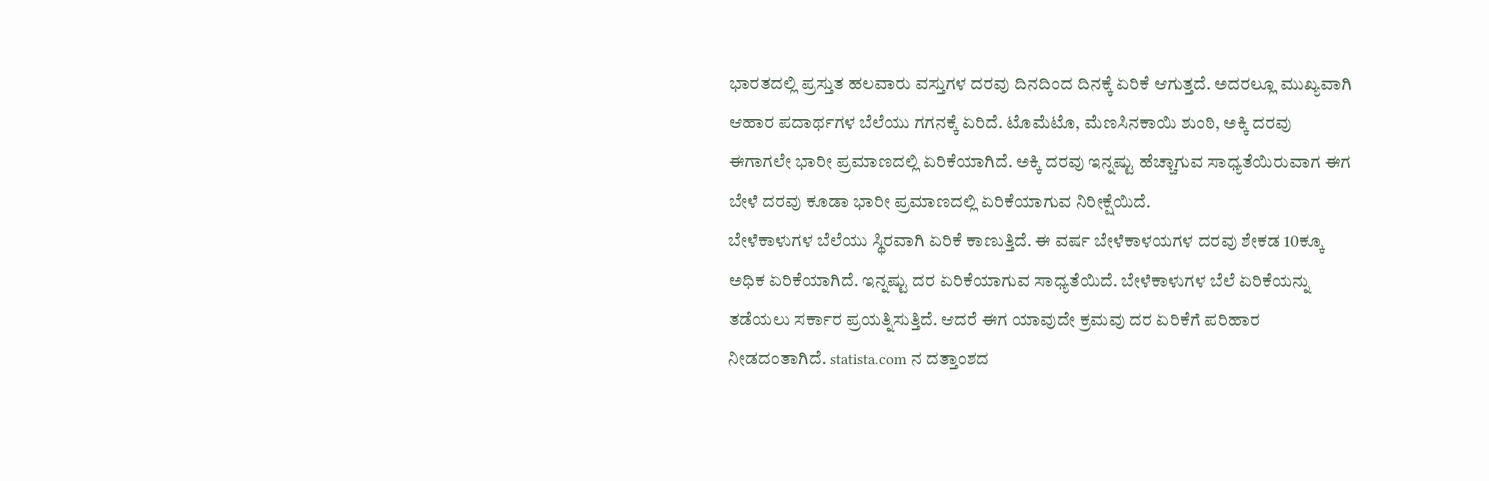ಭಾರತದಲ್ಲಿ ಪ್ರಸ್ತುತ ಹಲವಾರು ವಸ್ತುಗಳ ದರವು ದಿನದಿಂದ ದಿನಕ್ಕೆ ಏರಿಕೆ ಆಗುತ್ತದೆ. ಅದರಲ್ಲೂ ಮುಖ್ಯವಾಗಿ ಆಹಾರ ಪದಾರ್ಥಗಳ ಬೆಲೆಯು ಗಗನಕ್ಕೆ ಏರಿದೆ. ಟೊಮೆಟೊ, ಮೆಣಸಿನಕಾಯಿ ಶುಂಠಿ, ಅಕ್ಕಿ ದರವು ಈಗಾಗಲೇ ಭಾರೀ ಪ್ರಮಾಣದಲ್ಲಿ ಏರಿಕೆಯಾಗಿದೆ. ಅಕ್ಕಿ ದರವು ಇನ್ನಷ್ಟು ಹೆಚ್ಚಾಗುವ ಸಾಧ್ಯತೆಯಿರುವಾಗ ಈಗ ಬೇಳೆ ದರವು ಕೂಡಾ ಭಾರೀ ಪ್ರಮಾಣದಲ್ಲಿ ಏರಿಕೆಯಾಗುವ ನಿರೀಕ್ಷೆಯಿದೆ.
ಬೇಳೆಕಾಳುಗಳ ಬೆಲೆಯು ಸ್ಥಿರವಾಗಿ ಏರಿಕೆ ಕಾಣುತ್ತಿದೆ. ಈ ವರ್ಷ ಬೇಳೆಕಾಳಯಗಳ ದರವು ಶೇಕಡ 10ಕ್ಕೂ ಅಧಿಕ ಏರಿಕೆಯಾಗಿದೆ. ಇನ್ನಷ್ಟು ದರ ಏರಿಕೆಯಾಗುವ ಸಾಧ್ಯತೆಯಿದೆ. ಬೇಳೆಕಾಳುಗಳ ಬೆಲೆ ಏರಿಕೆಯನ್ನು ತಡೆಯಲು ಸರ್ಕಾರ ಪ್ರಯತ್ನಿಸುತ್ತಿದೆ. ಆದರೆ ಈಗ ಯಾವುದೇ ಕ್ರಮವು ದರ ಏರಿಕೆಗೆ ಪರಿಹಾರ ನೀಡದಂತಾಗಿದೆ. statista.com ನ ದತ್ತಾಂಶದ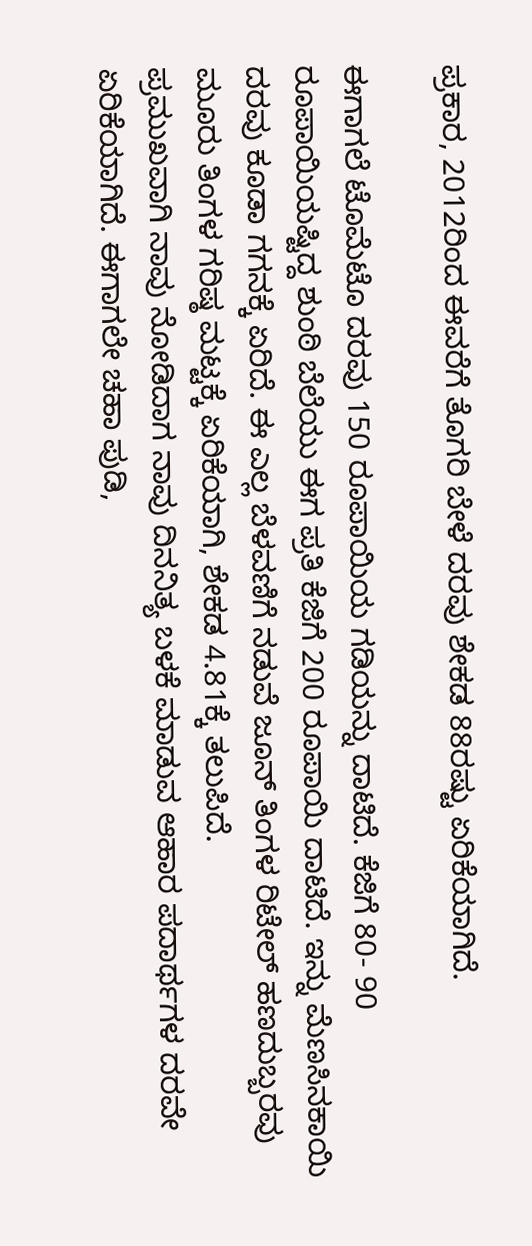ಪ್ರಕಾರ, 2012ರಿಂದ ಈವರೆಗೆ ತೊಗರಿ ಬೇಳೆ ದರವು ಶೇಕಡ 88ರಷ್ಟು ಏರಿಕೆಯಾಗಿದೆ.

ಈಗಾಗಲೆ ಟೊಮೆಟೊ ದರವು 150 ರೂಪಾಯಿಯ ಗಡಿಯನ್ನು ದಾಟಿದೆ. ಕೆಜಿಗೆ 80- 90 ರೂಪಾಯಿಯಷ್ಟಿದ್ದ ಶುಂಠಿ ಬೆಲೆಯು ಈಗ ಪ್ರತಿ ಕೆಜಿಗೆ 200 ರೂಪಾಯಿ ದಾಟಿದೆ. ಇನ್ನು ಮೆಣಸಿನಕಾಯಿ ದರವು ಕೂಡಾ ಗಗನಕ್ಕೆ ಏರಿದೆ. ಈ ಎಲ್ಲ ಬೆಳವಣಿಗೆ ನಡುವೆ ಜೂನ್ ತಿಂಗಳ ರಿಟೇಲ್ ಹಣದುಬ್ಬರವು ಮೂರು ತಿಂಗಳ ಗರಿಷ್ಠ ಮಟ್ಟಕ್ಕೆ ಏರಿಕೆಯಾಗಿ, ಶೇಕಡ 4.81ಕ್ಕೆ ತಲುಪಿದೆ.
ಪ್ರಮುಖವಾಗಿ ನಾವು ನೋಡಿದಾಗ ನಾವು ದಿನನಿತ್ಯ ಬಳಕೆ ಮಾಡುವ ಆಹಾರ ಪದಾರ್ಥಗಳ ದರವೇ ಏರಿಕೆಯಾಗಿದೆ. ಈಗಾಗಲೇ ಚಹಾ ಪುಡಿ,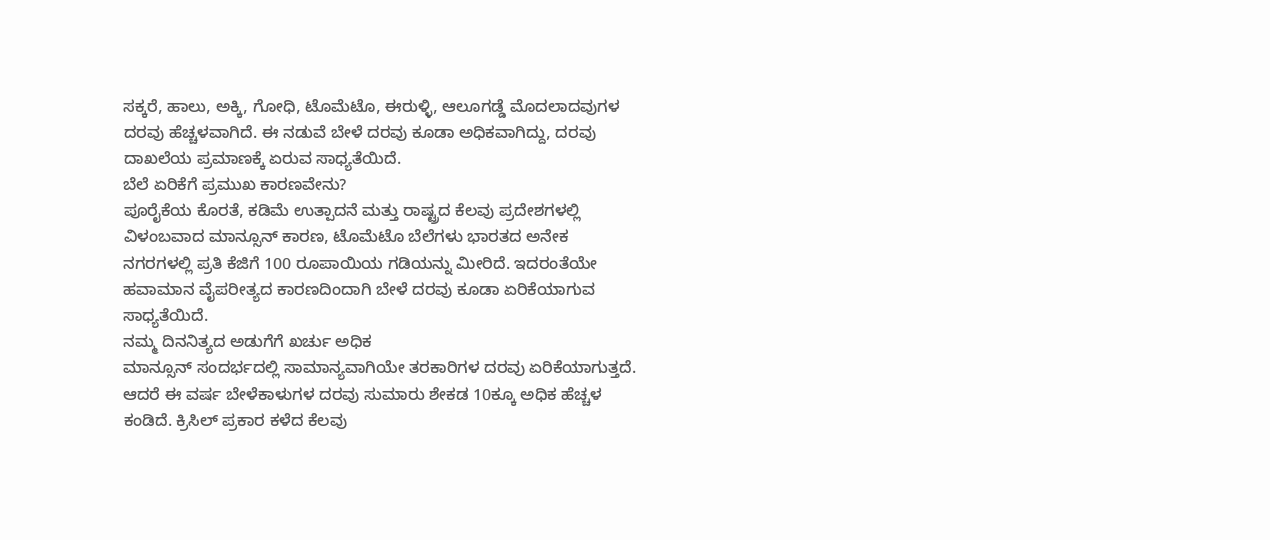ಸಕ್ಕರೆ, ಹಾಲು, ಅಕ್ಕಿ, ಗೋಧಿ, ಟೊಮೆಟೊ, ಈರುಳ್ಳಿ, ಆಲೂಗಡ್ಡೆ ಮೊದಲಾದವುಗಳ ದರವು ಹೆಚ್ಚಳವಾಗಿದೆ. ಈ ನಡುವೆ ಬೇಳೆ ದರವು ಕೂಡಾ ಅಧಿಕವಾಗಿದ್ದು, ದರವು ದಾಖಲೆಯ ಪ್ರಮಾಣಕ್ಕೆ ಏರುವ ಸಾಧ್ಯತೆಯಿದೆ.
ಬೆಲೆ ಏರಿಕೆಗೆ ಪ್ರಮುಖ ಕಾರಣವೇನು?
ಪೂರೈಕೆಯ ಕೊರತೆ, ಕಡಿಮೆ ಉತ್ಪಾದನೆ ಮತ್ತು ರಾಷ್ಟ್ರದ ಕೆಲವು ಪ್ರದೇಶಗಳಲ್ಲಿ ವಿಳಂಬವಾದ ಮಾನ್ಸೂನ್ ಕಾರಣ, ಟೊಮೆಟೊ ಬೆಲೆಗಳು ಭಾರತದ ಅನೇಕ ನಗರಗಳಲ್ಲಿ ಪ್ರತಿ ಕೆಜಿಗೆ 100 ರೂಪಾಯಿಯ ಗಡಿಯನ್ನು ಮೀರಿದೆ. ಇದರಂತೆಯೇ ಹವಾಮಾನ ವೈಪರೀತ್ಯದ ಕಾರಣದಿಂದಾಗಿ ಬೇಳೆ ದರವು ಕೂಡಾ ಏರಿಕೆಯಾಗುವ ಸಾಧ್ಯತೆಯಿದೆ.
ನಮ್ಮ ದಿನನಿತ್ಯದ ಅಡುಗೆಗೆ ಖರ್ಚು ಅಧಿಕ
ಮಾನ್ಸೂನ್ ಸಂದರ್ಭದಲ್ಲಿ ಸಾಮಾನ್ಯವಾಗಿಯೇ ತರಕಾರಿಗಳ ದರವು ಏರಿಕೆಯಾಗುತ್ತದೆ. ಆದರೆ ಈ ವರ್ಷ ಬೇಳೆಕಾಳುಗಳ ದರವು ಸುಮಾರು ಶೇಕಡ 10ಕ್ಕೂ ಅಧಿಕ ಹೆಚ್ಚಳ ಕಂಡಿದೆ. ಕ್ರಿಸಿಲ್ ಪ್ರಕಾರ ಕಳೆದ ಕೆಲವು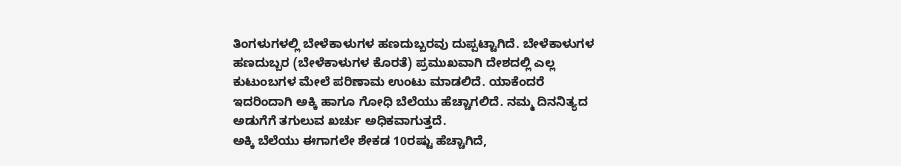ತಿಂಗಳುಗಳಲ್ಲಿ ಬೇಳೆಕಾಳುಗಳ ಹಣದುಬ್ಬರವು ದುಪ್ಪಟ್ಟಾಗಿದೆ. ಬೇಳೆಕಾಳುಗಳ ಹಣದುಬ್ಬರ (ಬೇಳೆಕಾಳುಗಳ ಕೊರತೆ) ಪ್ರಮುಖವಾಗಿ ದೇಶದಲ್ಲಿ ಎಲ್ಲ ಕುಟುಂಬಗಳ ಮೇಲೆ ಪರಿಣಾಮ ಉಂಟು ಮಾಡಲಿದೆ. ಯಾಕೆಂದರೆ ಇದರಿಂದಾಗಿ ಅಕ್ಕಿ ಹಾಗೂ ಗೋಧಿ ಬೆಲೆಯು ಹೆಚ್ಚಾಗಲಿದೆ. ನಮ್ಮ ದಿನನಿತ್ಯದ ಅಡುಗೆಗೆ ತಗುಲುವ ಖರ್ಚು ಅಧಿಕವಾಗುತ್ತದೆ.
ಅಕ್ಕಿ ಬೆಲೆಯು ಈಗಾಗಲೇ ಶೇಕಡ 10ರಷ್ಟು ಹೆಚ್ಚಾಗಿದೆ,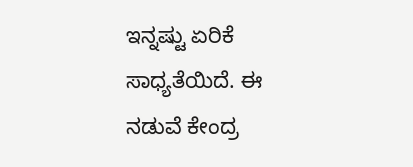ಇನ್ನಷ್ಟು ಏರಿಕೆ ಸಾಧ್ಯತೆಯಿದೆ. ಈ ನಡುವೆ ಕೇಂದ್ರ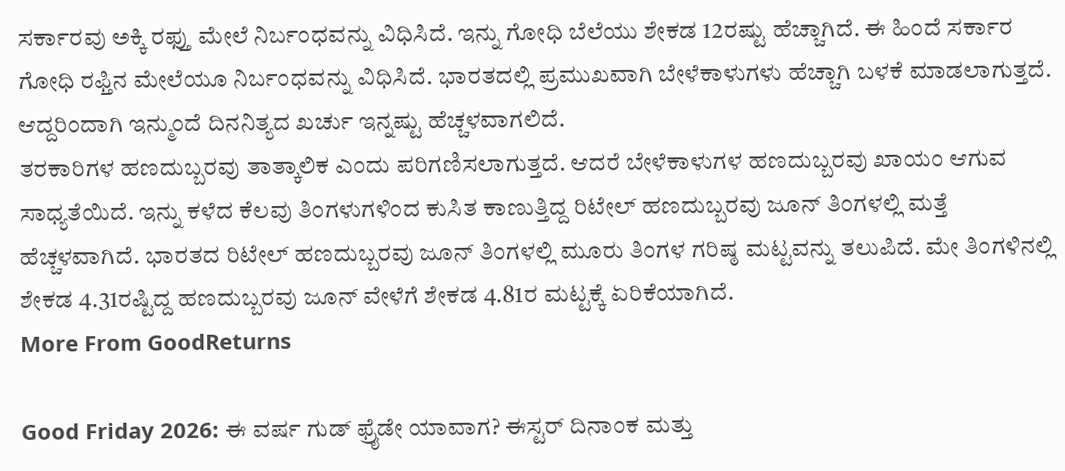ಸರ್ಕಾರವು ಅಕ್ಕಿ ರಫ್ತು ಮೇಲೆ ನಿರ್ಬಂಧವನ್ನು ವಿಧಿಸಿದೆ. ಇನ್ನು ಗೋಧಿ ಬೆಲೆಯು ಶೇಕಡ 12ರಷ್ಟು ಹೆಚ್ಚಾಗಿದೆ. ಈ ಹಿಂದೆ ಸರ್ಕಾರ ಗೋಧಿ ರಫ್ತಿನ ಮೇಲೆಯೂ ನಿರ್ಬಂಧವನ್ನು ವಿಧಿಸಿದೆ. ಭಾರತದಲ್ಲಿ ಪ್ರಮುಖವಾಗಿ ಬೇಳೆಕಾಳುಗಳು ಹೆಚ್ಚಾಗಿ ಬಳಕೆ ಮಾಡಲಾಗುತ್ತದೆ. ಆದ್ದರಿಂದಾಗಿ ಇನ್ಮುಂದೆ ದಿನನಿತ್ಯದ ಖರ್ಚು ಇನ್ನಷ್ಟು ಹೆಚ್ಚಳವಾಗಲಿದೆ.
ತರಕಾರಿಗಳ ಹಣದುಬ್ಬರವು ತಾತ್ಕಾಲಿಕ ಎಂದು ಪರಿಗಣಿಸಲಾಗುತ್ತದೆ. ಆದರೆ ಬೇಳೆಕಾಳುಗಳ ಹಣದುಬ್ಬರವು ಖಾಯಂ ಆಗುವ ಸಾಧ್ಯತೆಯಿದೆ. ಇನ್ನು ಕಳೆದ ಕೆಲವು ತಿಂಗಳುಗಳಿಂದ ಕುಸಿತ ಕಾಣುತ್ತಿದ್ದ ರಿಟೇಲ್ ಹಣದುಬ್ಬರವು ಜೂನ್ ತಿಂಗಳಲ್ಲಿ ಮತ್ತೆ ಹೆಚ್ಚಳವಾಗಿದೆ. ಭಾರತದ ರಿಟೇಲ್ ಹಣದುಬ್ಬರವು ಜೂನ್ ತಿಂಗಳಲ್ಲಿ ಮೂರು ತಿಂಗಳ ಗರಿಷ್ಠ ಮಟ್ಟವನ್ನು ತಲುಪಿದೆ. ಮೇ ತಿಂಗಳಿನಲ್ಲಿ ಶೇಕಡ 4.31ರಷ್ಟಿದ್ದ ಹಣದುಬ್ಬರವು ಜೂನ್ ವೇಳೆಗೆ ಶೇಕಡ 4.81ರ ಮಟ್ಟಕ್ಕೆ ಏರಿಕೆಯಾಗಿದೆ.
More From GoodReturns

Good Friday 2026: ಈ ವರ್ಷ ಗುಡ್ ಫ್ರೈಡೇ ಯಾವಾಗ? ಈಸ್ಟರ್ ದಿನಾಂಕ ಮತ್ತು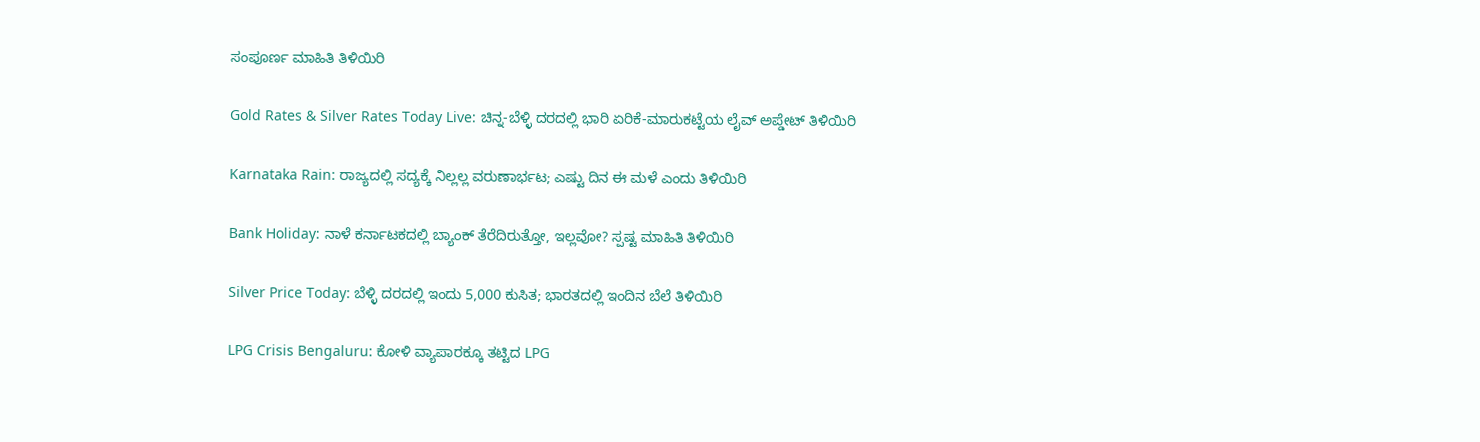ಸಂಪೂರ್ಣ ಮಾಹಿತಿ ತಿಳಿಯಿರಿ

Gold Rates & Silver Rates Today Live: ಚಿನ್ನ-ಬೆಳ್ಳಿ ದರದಲ್ಲಿ ಭಾರಿ ಏರಿಕೆ-ಮಾರುಕಟ್ಟೆಯ ಲೈವ್ ಅಪ್ಡೇಟ್ ತಿಳಿಯಿರಿ

Karnataka Rain: ರಾಜ್ಯದಲ್ಲಿ ಸದ್ಯಕ್ಕೆ ನಿಲ್ಲಲ್ಲ ವರುಣಾರ್ಭಟ; ಎಷ್ಟು ದಿನ ಈ ಮಳೆ ಎಂದು ತಿಳಿಯಿರಿ

Bank Holiday: ನಾಳೆ ಕರ್ನಾಟಕದಲ್ಲಿ ಬ್ಯಾಂಕ್ ತೆರೆದಿರುತ್ತೋ, ಇಲ್ಲವೋ? ಸ್ಪಷ್ಟ ಮಾಹಿತಿ ತಿಳಿಯಿರಿ

Silver Price Today: ಬೆಳ್ಳಿ ದರದಲ್ಲಿ ಇಂದು 5,000 ಕುಸಿತ; ಭಾರತದಲ್ಲಿ ಇಂದಿನ ಬೆಲೆ ತಿಳಿಯಿರಿ

LPG Crisis Bengaluru: ಕೋಳಿ ವ್ಯಾಪಾರಕ್ಕೂ ತಟ್ಟಿದ LPG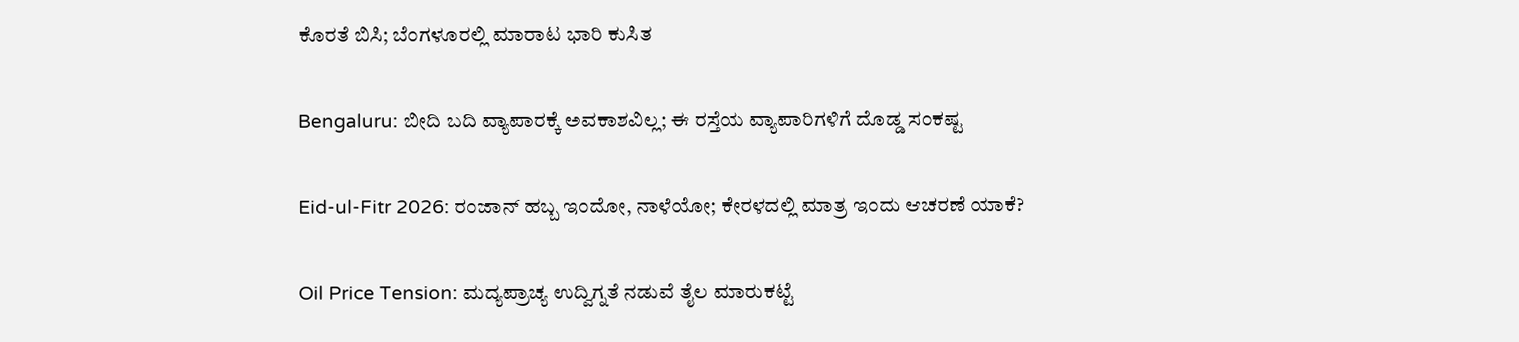ಕೊರತೆ ಬಿಸಿ; ಬೆಂಗಳೂರಲ್ಲಿ ಮಾರಾಟ ಭಾರಿ ಕುಸಿತ

Bengaluru: ಬೀದಿ ಬದಿ ವ್ಯಾಪಾರಕ್ಕೆ ಅವಕಾಶವಿಲ್ಲ; ಈ ರಸ್ತೆಯ ವ್ಯಾಪಾರಿಗಳಿಗೆ ದೊಡ್ಡ ಸಂಕಷ್ಟ

Eid-ul-Fitr 2026: ರಂಜಾನ್ ಹಬ್ಬ ಇಂದೋ, ನಾಳೆಯೋ; ಕೇರಳದಲ್ಲಿ ಮಾತ್ರ ಇಂದು ಆಚರಣೆ ಯಾಕೆ?

Oil Price Tension: ಮದ್ಯಪ್ರಾಚ್ಯ ಉದ್ವಿಗ್ನತೆ ನಡುವೆ ತೈಲ ಮಾರುಕಟ್ಟೆ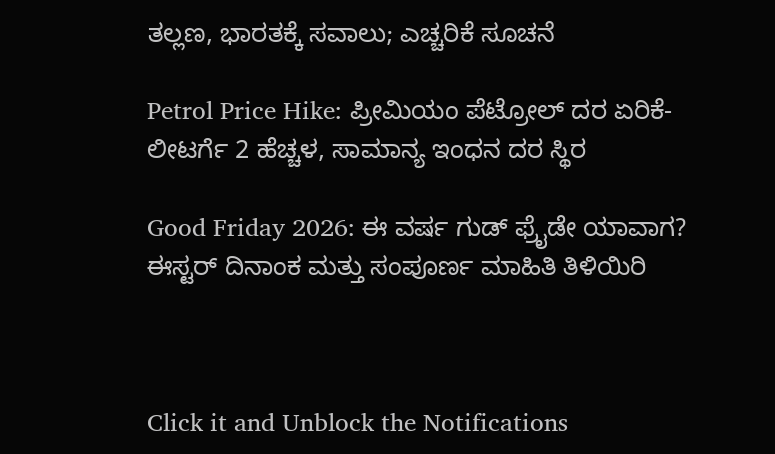ತಲ್ಲಣ, ಭಾರತಕ್ಕೆ ಸವಾಲು; ಎಚ್ಚರಿಕೆ ಸೂಚನೆ

Petrol Price Hike: ಪ್ರೀಮಿಯಂ ಪೆಟ್ರೋಲ್ ದರ ಏರಿಕೆ-ಲೀಟರ್ಗೆ 2 ಹೆಚ್ಚಳ, ಸಾಮಾನ್ಯ ಇಂಧನ ದರ ಸ್ಥಿರ

Good Friday 2026: ಈ ವರ್ಷ ಗುಡ್ ಫ್ರೈಡೇ ಯಾವಾಗ? ಈಸ್ಟರ್ ದಿನಾಂಕ ಮತ್ತು ಸಂಪೂರ್ಣ ಮಾಹಿತಿ ತಿಳಿಯಿರಿ



Click it and Unblock the Notifications